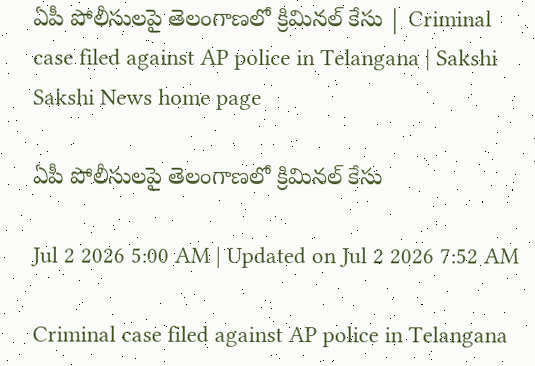ఏపీ పోలీసులపై తెలంగాణలో క్రిమినల్‌ కేసు | Criminal case filed against AP police in Telangana | Sakshi
Sakshi News home page

ఏపీ పోలీసులపై తెలంగాణలో క్రిమినల్‌ కేసు

Jul 2 2026 5:00 AM | Updated on Jul 2 2026 7:52 AM

Criminal case filed against AP police in Telangana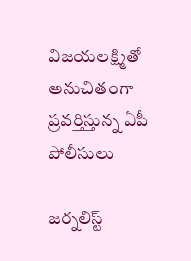విజయలక్ష్మితో అనుచితంగా ప్రవర్తిస్తున్న ఏపీ పోలీసులు

జర్నలిస్ట్‌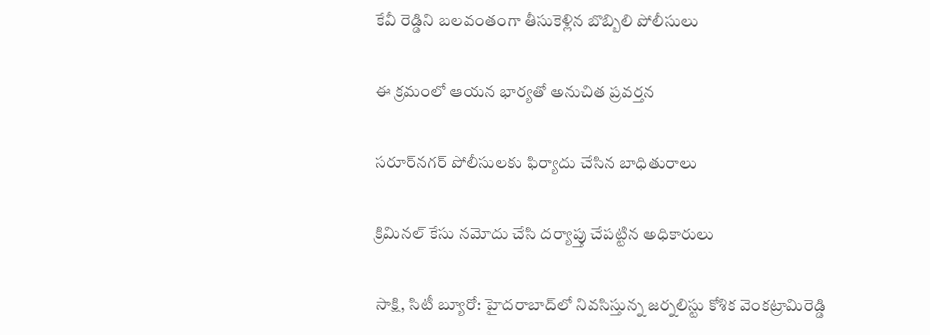కేవీ రెడ్డిని బలవంతంగా తీసుకెళ్లిన బొబ్బిలి పోలీసులు

ఈ క్రమంలో ఆయన భార్యతో అనుచిత ప్రవర్తన

సరూర్‌నగర్‌ పోలీసులకు ఫిర్యాదు చేసిన బాధితురాలు

క్రిమినల్‌ కేసు నమోదు చేసి దర్యాప్తు చేపట్టిన అధికారులు

సాక్షి, సిటీ బ్యూరో: హైదరాబాద్‌లో నివసిస్తున్న జర్నలిస్టు కోశిక వెంకట్రామిరెడ్డి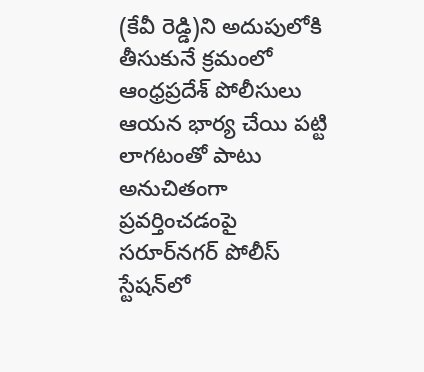(కేవీ రెడ్డి)ని అదుపులోకి తీసుకునే క్రమంలో ఆంధ్రప్రదేశ్‌ పోలీసులు ఆయన భార్య చేయి పట్టి లాగటంతో పాటు అనుచితంగా ప్రవర్తించడంపై సరూర్‌నగర్‌ పోలీస్‌ స్టేషన్‌లో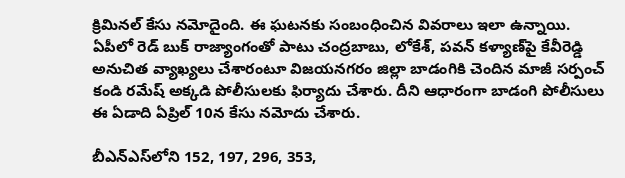క్రిమినల్‌ కేసు నమోదైంది. ఈ ఘటనకు సంబంధించిన వివరాలు ఇలా ఉన్నాయి. ఏపీలో రెడ్‌ బుక్‌ రాజ్యాంగంతో పాటు చంద్రబాబు, లోకేశ్, పవన్‌ కళ్యాణ్‌పై కేవీరెడ్డి అనుచిత వ్యాఖ్యలు చేశారంటూ విజయనగరం జిల్లా బాడంగికి చెందిన మాజీ సర్పంచ్‌ కండి రమేష్‌ అక్కడి పోలీసులకు ఫిర్యాదు చేశారు. దీని ఆధారంగా బాడంగి పోలీసులు ఈ ఏడాది ఏప్రిల్‌ 10న కేసు నమోదు చేశారు.

బీఎన్‌ఎస్‌లోని 152, 197, 296, 353,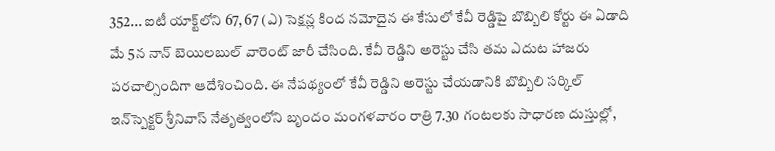352... ఐటీ యాక్ట్‌లోని 67, 67 (ఎ) సెక్షన్ల కింద నమోదైన ఈ కేసులో కేవీ రెడ్డిపై బొబ్బిలి కోర్టు ఈ ఏడాది మే 5న నాన్‌ బెయిలబుల్‌ వారెంట్‌ జారీ చేసింది. కేవీ రెడ్డిని అరెస్టు చేసి తమ ఎదుట హాజరు పరచాల్సిందిగా ఆదేశించింది. ఈ నేపథ్యంలో కేవీ రెడ్డిని అరెస్టు చేయడానికి బొబ్బిలి సర్కిల్‌ ఇన్‌స్పెక్టర్‌ శ్రీనివాస్‌ నేతృత్వంలోని బృందం మంగళవారం రాత్రి 7.30 గంటలకు సాధారణ దుస్తుల్లో,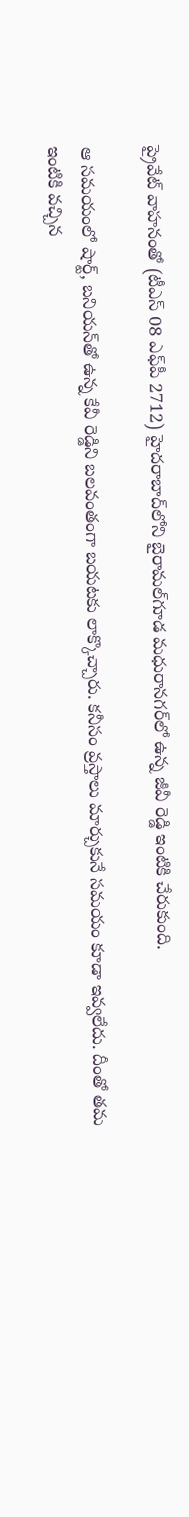ప్రైవేట్‌ వాహనంతో (టీఎస్‌ 08 ఎఫ్‌పీ 2712) హైదరాబాద్‌లోని బైరామల్‌గూడ మధురానగర్‌లో ఉన్న జీవీ రెడ్డి ఇంటికి చేరుకుంది.

ఆ సమయంలో షార్ట్, బనియన్‌తో ఉన్న కేవీ రెడ్డిని బలవంతంగా బయటకు లాక్కొచ్చారు. కనీసం వ్రస్తాలు మార్చుకునే సమయం కూడా ఇవ్వలేదు. దీంతో తమ ఇంటికి వచ్చిన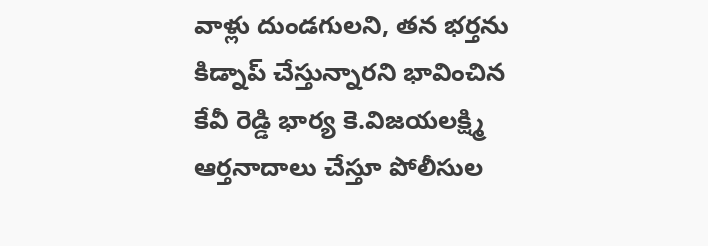వాళ్లు దుండగులని, తన భర్తను కిడ్నాప్‌ చేస్తున్నారని భావించిన కేవీ రెడ్డి భార్య కె.విజయలక్ష్మి ఆర్తనాదాలు చేస్తూ పోలీసుల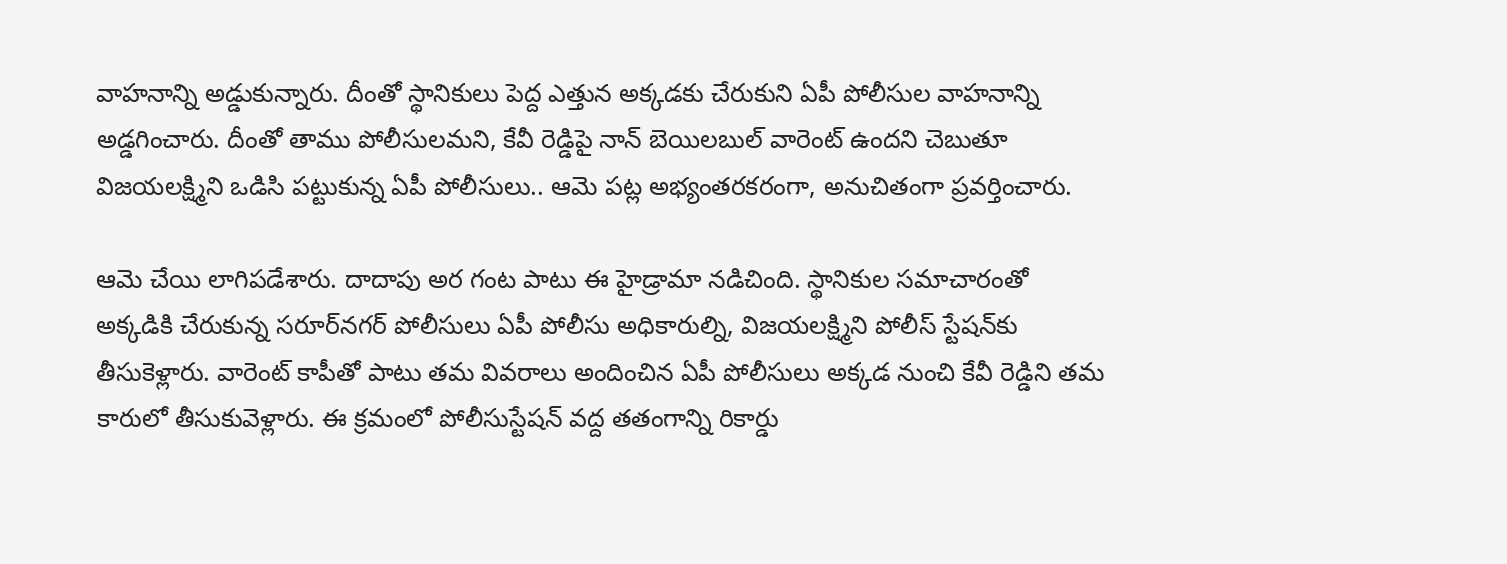వాహనాన్ని అడ్డుకున్నారు. దీంతో స్థానికులు పెద్ద ఎత్తున అక్కడకు చేరుకుని ఏపీ పోలీసుల వాహనాన్ని అడ్డగించారు. దీంతో తాము పోలీసులమని, కేవీ రెడ్డిపై నాన్‌ బెయిలబుల్‌ వారెంట్‌ ఉందని చెబుతూ విజయలక్ష్మిని ఒడిసి పట్టుకున్న ఏపీ పోలీసులు.. ఆమె పట్ల అభ్యంతరకరంగా, అనుచితంగా ప్రవర్తించారు.

ఆమె చేయి లాగిపడేశారు. దాదాపు అర గంట పాటు ఈ హైడ్రామా నడిచింది. స్థానికుల సమాచారంతో అక్కడికి చేరుకున్న సరూర్‌నగర్‌ పోలీసులు ఏపీ పోలీసు అధికారుల్ని, విజయలక్ష్మిని పోలీస్‌ స్టేషన్‌కు తీసుకెళ్లారు. వారెంట్‌ కాపీతో పాటు తమ వివరాలు అందించిన ఏపీ పోలీసులు అక్కడ నుంచి కేవీ రెడ్డిని తమ కారులో తీసుకువెళ్లారు. ఈ క్రమంలో పోలీసుస్టేషన్‌ వద్ద తతంగాన్ని రికార్డు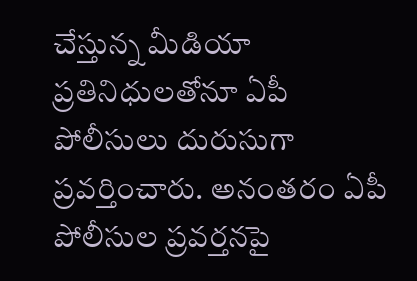చేస్తున్న మీడియా ప్రతినిధులతోనూ ఏపీ పోలీసులు దురుసుగా ప్రవర్తించారు. అనంతరం ఏపీ పోలీసుల ప్రవర్తనపై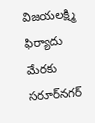విజయలక్ష్మి ఫిర్యాదు మేరకు సరూర్‌నగర్‌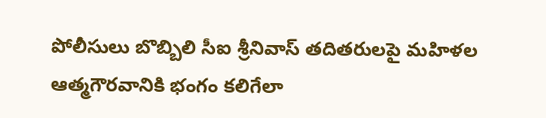పోలీసులు బొబ్బిలి సీఐ శ్రీనివాస్‌ తదితరులపై మహిళల ఆత్మగౌరవానికి భంగం కలిగేలా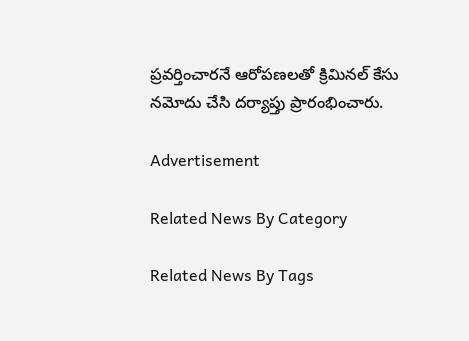ప్రవర్తించారనే ఆరోపణలతో క్రిమినల్‌ కేసు నమోదు చేసి దర్యాప్తు ప్రారంభించారు.

Advertisement

Related News By Category

Related News By Tags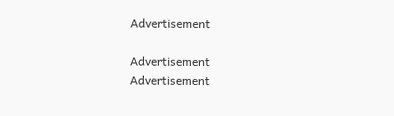Advertisement

Advertisement
Advertisement